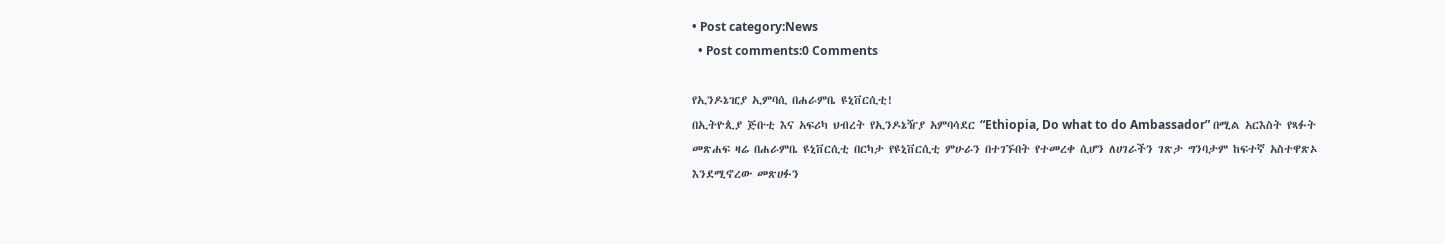• Post category:News
  • Post comments:0 Comments

የኢንዶኔዢያ ኢምባሲ በሐራምቤ ዩኒቨርሲቲ!
በኢትዮጲያ ጅቡቲ እና አፍሪካ ህብረት የኢንዶኔዥያ አምባሳደር “Ethiopia, Do what to do Ambassador” በሚል አርእስት የጻፉት መጽሐፍ ዛሬ በሐራምቤ ዩኒቨርሲቲ በርካታ የዩኒቨርሲቲ ምሁራን በተገኙበት የተመረቀ ሲሆን ለሀገራችን ገጽታ ግንባታም ከፍተኛ አስተዋጽኦ እንደሚኖረው መጽሀፉን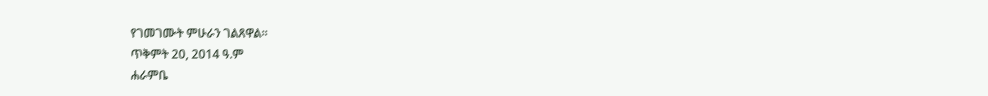የገመገሙት ምሁራን ገልጸዋል።
ጥቅምት 20, 2014 ዓ.ም
ሐራምቤ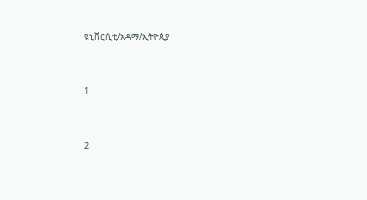ዩኒቨርሲቲ/አዳማ/ኢትዮጲያ


1


2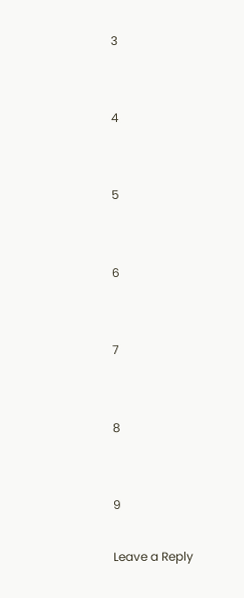3


4


5


6


7


8


9

Leave a Reply